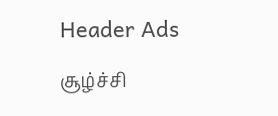Header Ads

சூழ்ச்சி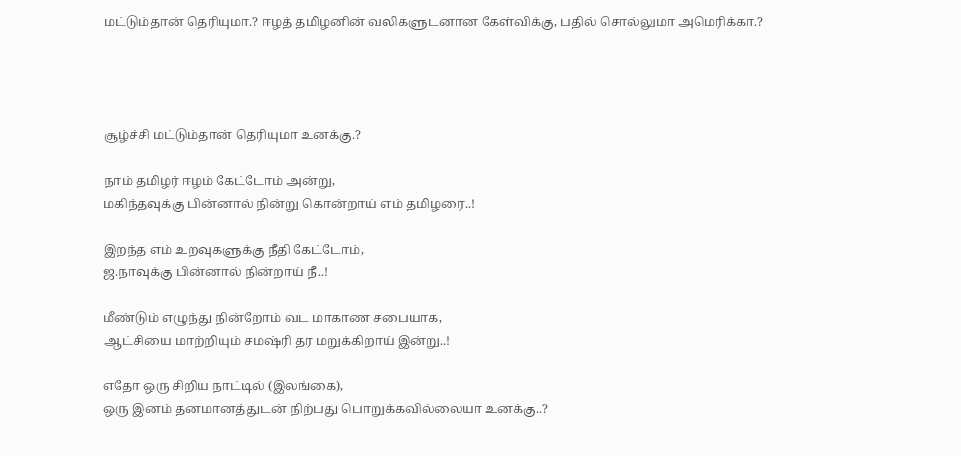மட்டும்தான் தெரியுமா.? ஈழத் தமிழனின் வலிகளுடனான கேள்விக்கு, பதில் சொல்லுமா அமெரிக்கா.?




சூழ்ச்சி மட்டும்தான் தெரியுமா உனக்கு.?

நாம் தமிழர் ஈழம் கேட்டோம் அன்று,
மகிந்தவுக்கு பின்னால் நின்று கொன்றாய் எம் தமிழரை..!

இறந்த எம் உறவுகளுக்கு நீதி கேட்டோம்,
ஜ.நாவுக்கு பின்னால் நின்றாய் நீ..!

மீண்டும் எழுந்து நின்றோம் வட மாகாண சபையாக,
ஆட்சியை மாற்றியும் சமஷ்ரி தர மறுக்கிறாய் இன்று..!

எதோ ஒரு சிறிய நாட்டில் (இலங்கை),
ஒரு இனம் தனமானத்துடன் நிற்பது பொறுக்கவில்லையா உனக்கு..?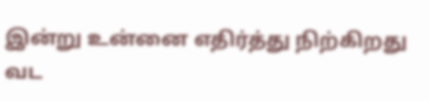இன்று உன்னை எதிர்த்து நிற்கிறது வட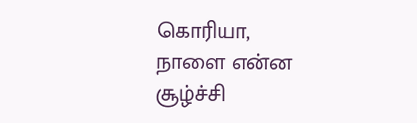கொரியா,
நாளை என்ன சூழ்ச்சி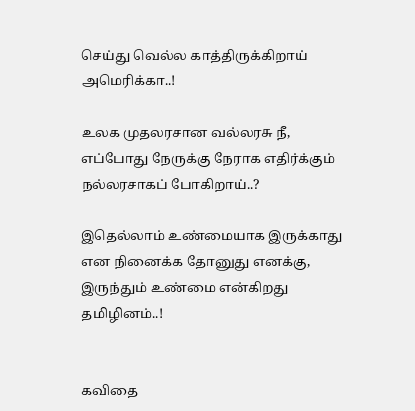செய்து வெல்ல காத்திருக்கிறாய் அமெரிக்கா..!

உலக முதலரசான வல்லரசு நீ,
எப்போது நேருக்கு நேராக எதிர்க்கும் நல்லரசாகப் போகிறாய்..?

இதெல்லாம் உண்மையாக இருக்காது என நினைக்க தோனுது எனக்கு,
இருந்தும் உண்மை என்கிறது தமிழினம்..!


கவிதை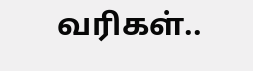வரிகள்..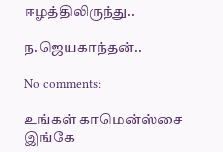ஈழத்திலிருந்து..

ந.ஜெயகாந்தன்..

No comments:

உங்கள் காமென்ஸ்சை இங்கே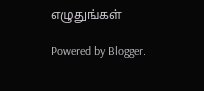எழுதுங்கள்

Powered by Blogger.